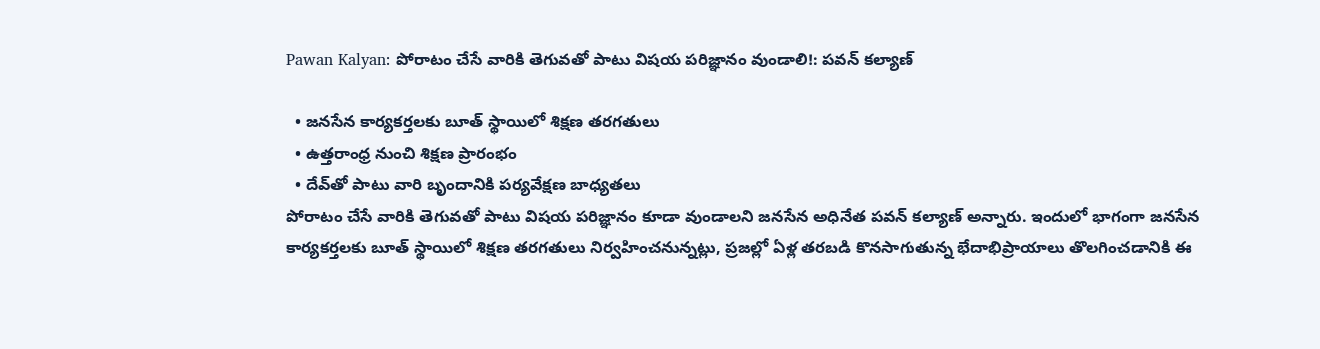Pawan Kalyan: పోరాటం చేసే వారికి తెగువతో పాటు విషయ పరిజ్ఞానం వుండాలి!: పవన్ కల్యాణ్

  • జనసేన కార్యకర్తలకు బూత్‌ స్థాయిలో శిక్షణ తరగతులు
  • ఉత్తరాంధ్ర నుంచి శిక్షణ ప్రారంభం
  • దేవ్‌తో పాటు వారి బృందానికి పర్యవేక్షణ బాధ్యతలు
పోరాటం చేసే వారికి తెగువతో పాటు విషయ పరిజ్ఞానం కూడా వుండాలని జనసేన అధినేత పవన్‌ కల్యాణ్‌ అన్నారు. ఇందులో భాగంగా జనసేన కార్యకర్తలకు బూత్‌ స్థాయిలో శిక్షణ తరగతులు నిర్వహించనున్నట్లు, ప్రజల్లో ఏళ్ల తరబడి కొనసాగుతున్న భేదాభిప్రాయాలు తొలగించడానికి ఈ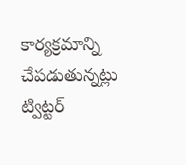కార్యక్రమాన్ని చేపడుతున్నట్లు ట్విట్టర్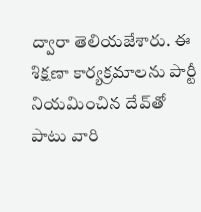ద్వారా తెలియజేశారు. ఈ శిక్షణా కార్యక్రమాలను పార్టీ నియమించిన దేవ్‌తో పాటు వారి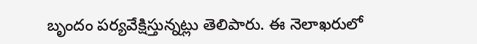బృందం పర్యవేక్షిస్తున్నట్లు తెలిపారు. ఈ నెలాఖరులో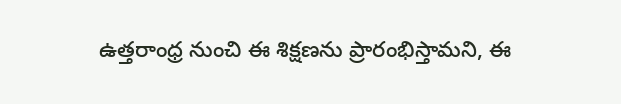ఉత్తరాంధ్ర నుంచి ఈ శిక్షణను ప్రారంభిస్తామని, ఈ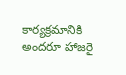కార్యక్రమానికి అందరూ హాజరై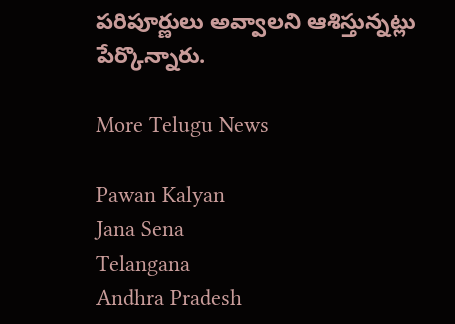పరిపూర్ణులు అవ్వాలని ఆశిస్తున్నట్లు పేర్కొన్నారు.

More Telugu News

Pawan Kalyan
Jana Sena
Telangana
Andhra Pradesh